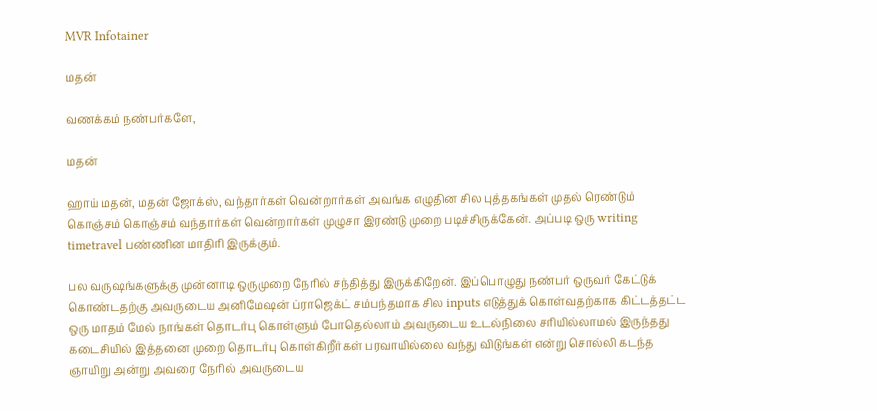MVR Infotainer

மதன்

வணக்கம் நண்பர்களே,

மதன்

ஹாய் மதன், மதன் ஜோக்ஸ், வந்தார்கள் வென்றார்கள் அவங்க எழுதின சில புத்தகங்கள் முதல் ரெண்டும் கொஞ்சம் கொஞ்சம் வந்தார்கள் வென்றார்கள் முழுசா இரண்டு முறை படிச்சிருக்கேன். அப்படி ஒரு writing timetravel பண்ணின மாதிரி இருக்கும்.

பல வருஷங்களுக்கு முன்னாடி ஒருமுறை நேரில் சந்தித்து இருக்கிறேன். இப்பொழுது நண்பர் ஒருவர் கேட்டுக் கொண்டதற்கு அவருடைய அனிமேஷன் ப்ராஜெக்ட் சம்பந்தமாக சில inputs எடுத்துக் கொள்வதற்காக கிட்டத்தட்ட ஒரு மாதம் மேல் நாங்கள் தொடர்பு கொள்ளும் போதெல்லாம் அவருடைய உடல்நிலை சரியில்லாமல் இருந்தது கடைசியில் இத்தனை முறை தொடர்பு கொள்கிறீர்கள் பரவாயில்லை வந்து விடுங்கள் என்று சொல்லி கடந்த ஞாயிறு அன்று அவரை நேரில் அவருடைய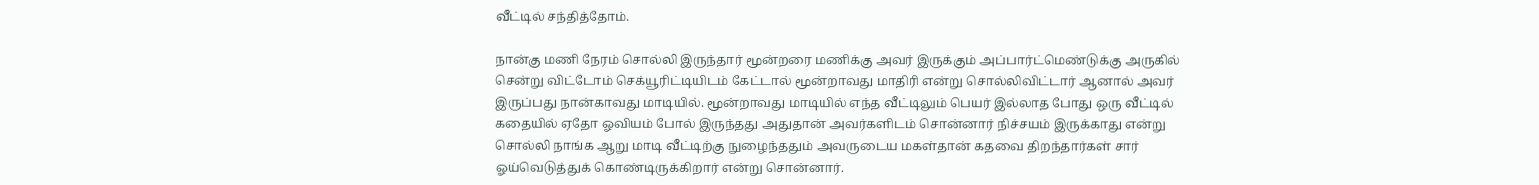வீட்டில் சந்தித்தோம்.

நான்கு மணி நேரம் சொல்லி இருந்தார் மூன்றரை மணிக்கு அவர் இருக்கும் அப்பார்ட்மெண்டுக்கு அருகில் சென்று விட்டோம் செக்யூரிட்டியிடம் கேட்டால் மூன்றாவது மாதிரி என்று சொல்லிவிட்டார் ஆனால் அவர் இருப்பது நான்காவது மாடியில். மூன்றாவது மாடியில் எந்த வீட்டிலும் பெயர் இல்லாத போது ஒரு வீட்டில் கதையில் ஏதோ ஓவியம் போல் இருந்தது அதுதான் அவர்களிடம் சொன்னார் நிச்சயம் இருக்காது என்று சொல்லி நாங்க ஆறு மாடி வீட்டிற்கு நுழைந்ததும் அவருடைய மகள்தான் கதவை திறந்தார்கள் சார் ஓய்வெடுத்துக் கொண்டிருக்கிறார் என்று சொன்னார்.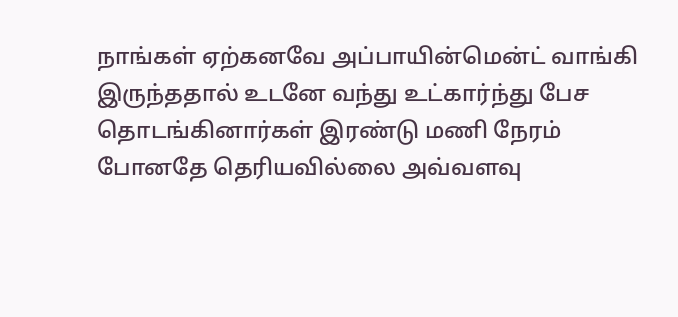நாங்கள் ஏற்கனவே அப்பாயின்மென்ட் வாங்கி இருந்ததால் உடனே வந்து உட்கார்ந்து பேச தொடங்கினார்கள் இரண்டு மணி நேரம் போனதே தெரியவில்லை அவ்வளவு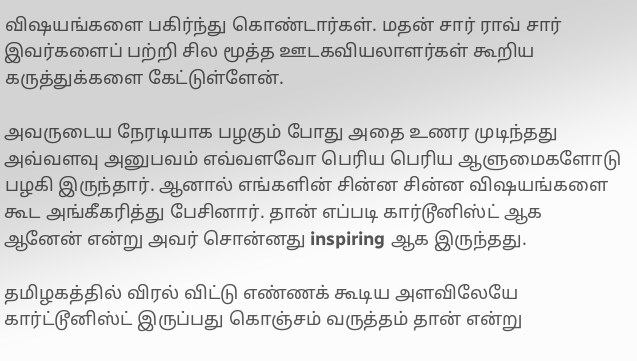விஷயங்களை பகிர்ந்து கொண்டார்கள். மதன் சார் ராவ் சார் இவர்களைப் பற்றி சில மூத்த ஊடகவியலாளர்கள் கூறிய கருத்துக்களை கேட்டுள்ளேன்.

அவருடைய நேரடியாக பழகும் போது அதை உணர முடிந்தது அவ்வளவு அனுபவம் எவ்வளவோ பெரிய பெரிய ஆளுமைகளோடு பழகி இருந்தார். ஆனால் எங்களின் சின்ன சின்ன விஷயங்களை கூட அங்கீகரித்து பேசினார். தான் எப்படி கார்டூனிஸ்ட் ஆக ஆனேன் என்று அவர் சொன்னது inspiring ஆக இருந்தது.

தமிழகத்தில் விரல் விட்டு எண்ணக் கூடிய அளவிலேயே கார்ட்டூனிஸ்ட் இருப்பது கொஞ்சம் வருத்தம் தான் என்று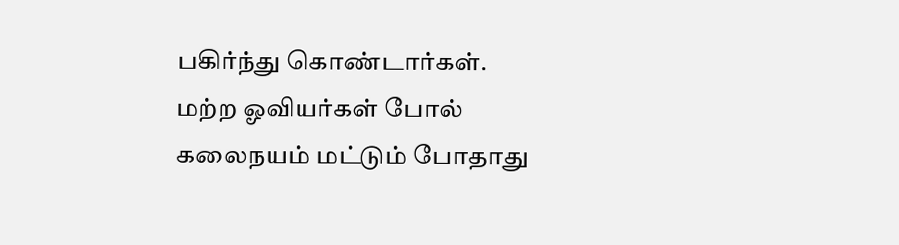பகிர்ந்து கொண்டார்கள். மற்ற ஓவியர்கள் போல் கலைநயம் மட்டும் போதாது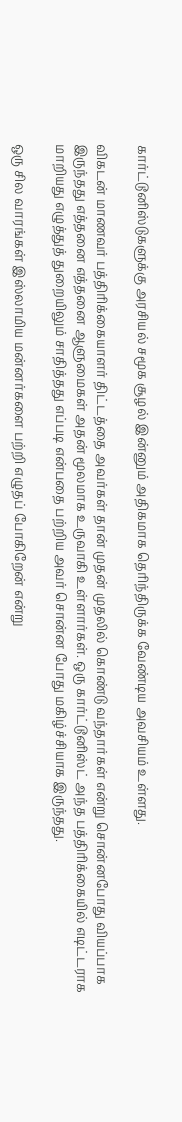கார்ட்டூனிஸ்டுகளுக்கு அரசியல் சமூக சூழல் இன்னும் அதிகமாக தெரிந்திருக்க வேண்டிய அவசியம் உள்ளது.

விகடன் மாணவர் பத்திரிக்கையாளர் திட்டத்தை அவர்கள் தான் முதன் முதலில் கொண்டு வந்தார்கள் என்று சொன்னபோது வியப்பாக இருந்தது எத்தனை எத்தனை ஆளுமைகள் அதன் மூலமாக உருவாகி உள்ளார்கள். ஒரு கார்ட்டூனிஸ்ட் அந்த பத்திரிக்கையில் எடிட்டராக மாறியது எழுத்துத் துறையிலும் சாதித்தது எப்படி என்பதை பற்றிய அவர் சொன்ன போது மகிழ்ச்சியாக இருந்தது.

ஒரு சில வாரங்கள் இஸ்லாமிய மன்னர்களை பற்றி எழுதப் போகிறேன் என்று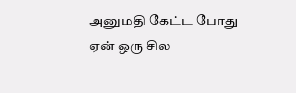அனுமதி கேட்ட போது ஏன் ஒரு சில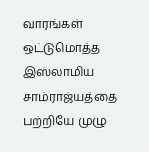வாரங்கள் ஒட்டுமொத்த இஸ்லாமிய சாம்ராஜ்யத்தை பற்றியே முழு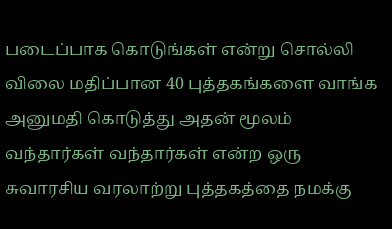படைப்பாக கொடுங்கள் என்று சொல்லி விலை மதிப்பான 40 புத்தகங்களை வாங்க அனுமதி கொடுத்து அதன் மூலம் வந்தார்கள் வந்தார்கள் என்ற ஒரு சுவாரசிய வரலாற்று புத்தகத்தை நமக்கு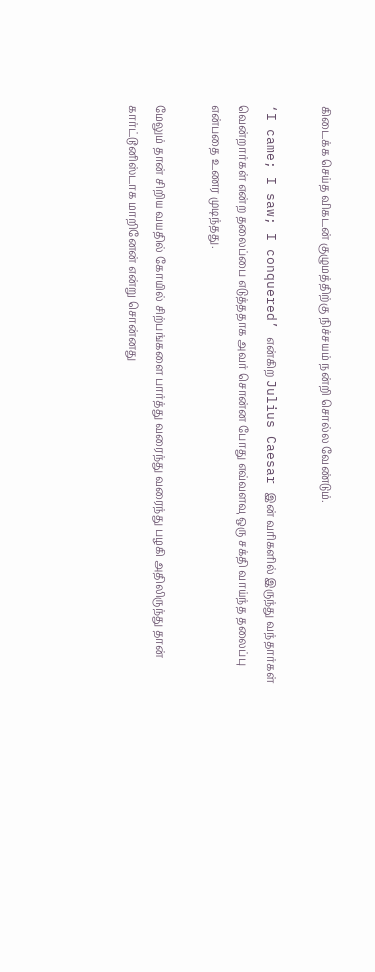கிடைக்க செய்த விகடன் குழுமத்திற்கு நிச்சயம் நன்றி சொல்ல வேண்டும்.

‘I came; I saw; I conquered’ என்கிற Julius Caesar இன் வரிகளில் இருந்து வந்தார்கள் வென்றார்கள் என்ற தலைப்பை எடுத்ததாக அவர் சொன்ன போது எவ்வளவு ஒரு சக்தி வாய்ந்த தலைப்பு என்பதை உணர முடிந்தது.

மேலும் தான் சிறிய வயதில் கோயில் சிற்பங்களை பார்த்து வரைந்து வரைந்து பழகி அதிலிருந்து தான் கார்ட்டூனிஸ்டாக மாறினேன் என்று சொன்னது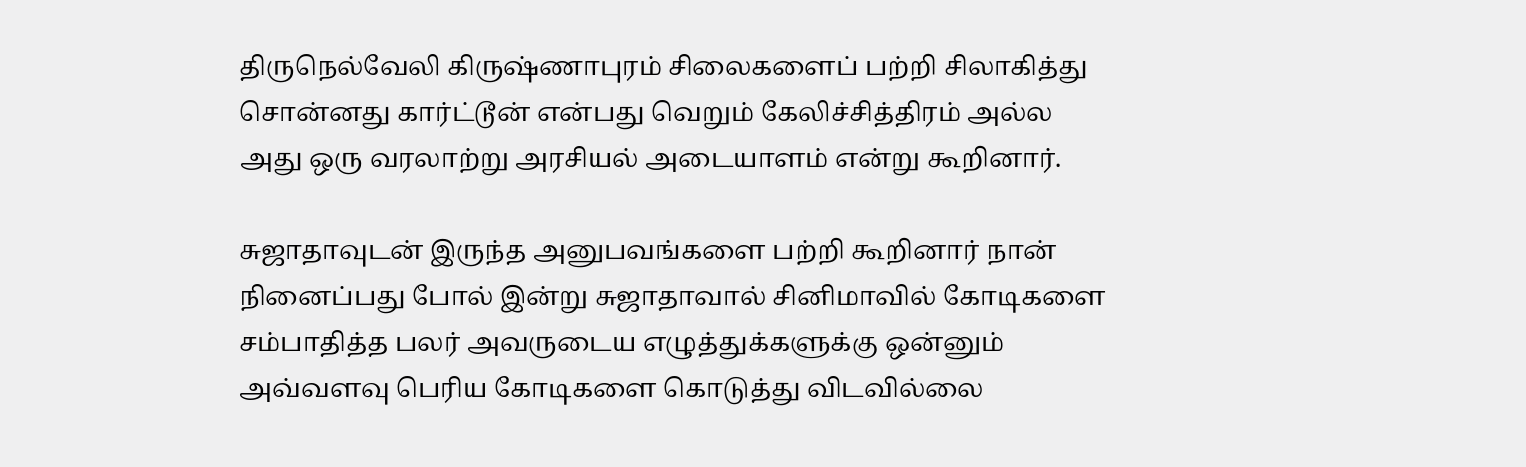திருநெல்வேலி கிருஷ்ணாபுரம் சிலைகளைப் பற்றி சிலாகித்து சொன்னது கார்ட்டூன் என்பது வெறும் கேலிச்சித்திரம் அல்ல அது ஒரு வரலாற்று அரசியல் அடையாளம் என்று கூறினார்.

சுஜாதாவுடன் இருந்த அனுபவங்களை பற்றி கூறினார் நான் நினைப்பது போல் இன்று சுஜாதாவால் சினிமாவில் கோடிகளை சம்பாதித்த பலர் அவருடைய எழுத்துக்களுக்கு ஒன்னும் அவ்வளவு பெரிய கோடிகளை கொடுத்து விடவில்லை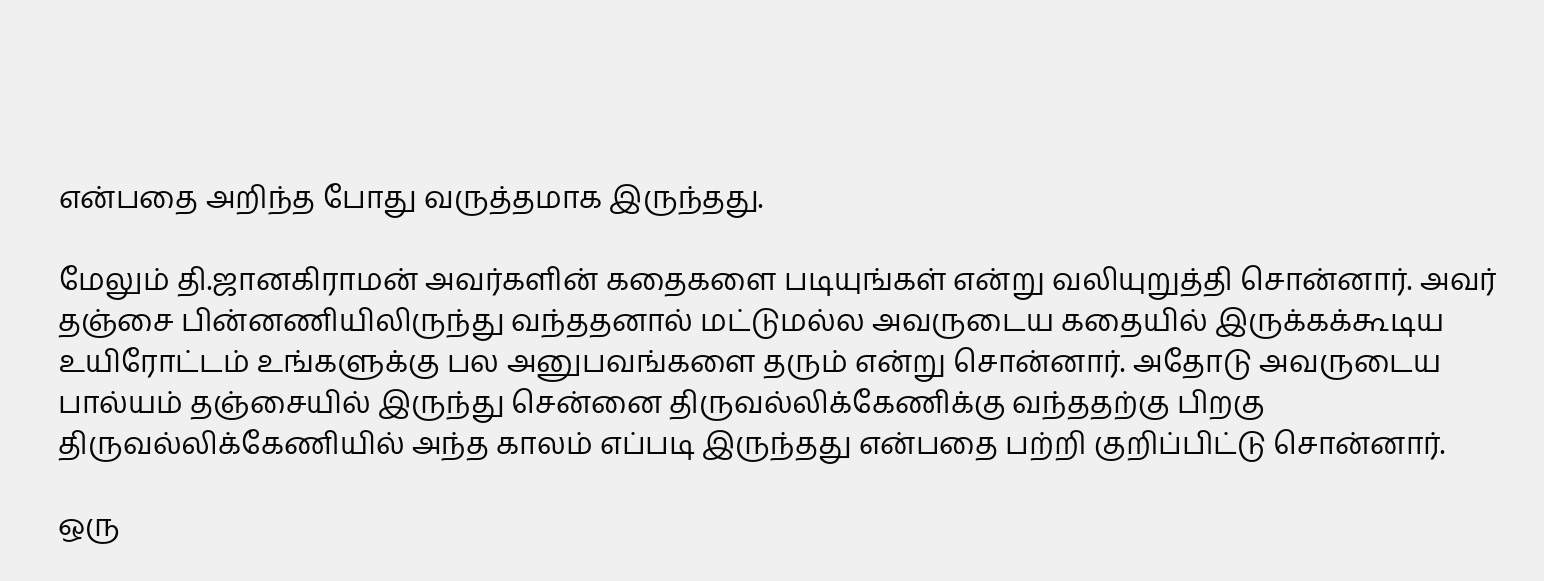என்பதை அறிந்த போது வருத்தமாக இருந்தது.

மேலும் தி.ஜானகிராமன் அவர்களின் கதைகளை படியுங்கள் என்று வலியுறுத்தி சொன்னார். அவர் தஞ்சை பின்னணியிலிருந்து வந்ததனால் மட்டுமல்ல அவருடைய கதையில் இருக்கக்கூடிய உயிரோட்டம் உங்களுக்கு பல அனுபவங்களை தரும் என்று சொன்னார். அதோடு அவருடைய பால்யம் தஞ்சையில் இருந்து சென்னை திருவல்லிக்கேணிக்கு வந்ததற்கு பிறகு திருவல்லிக்கேணியில் அந்த காலம் எப்படி இருந்தது என்பதை பற்றி குறிப்பிட்டு சொன்னார்.

ஒரு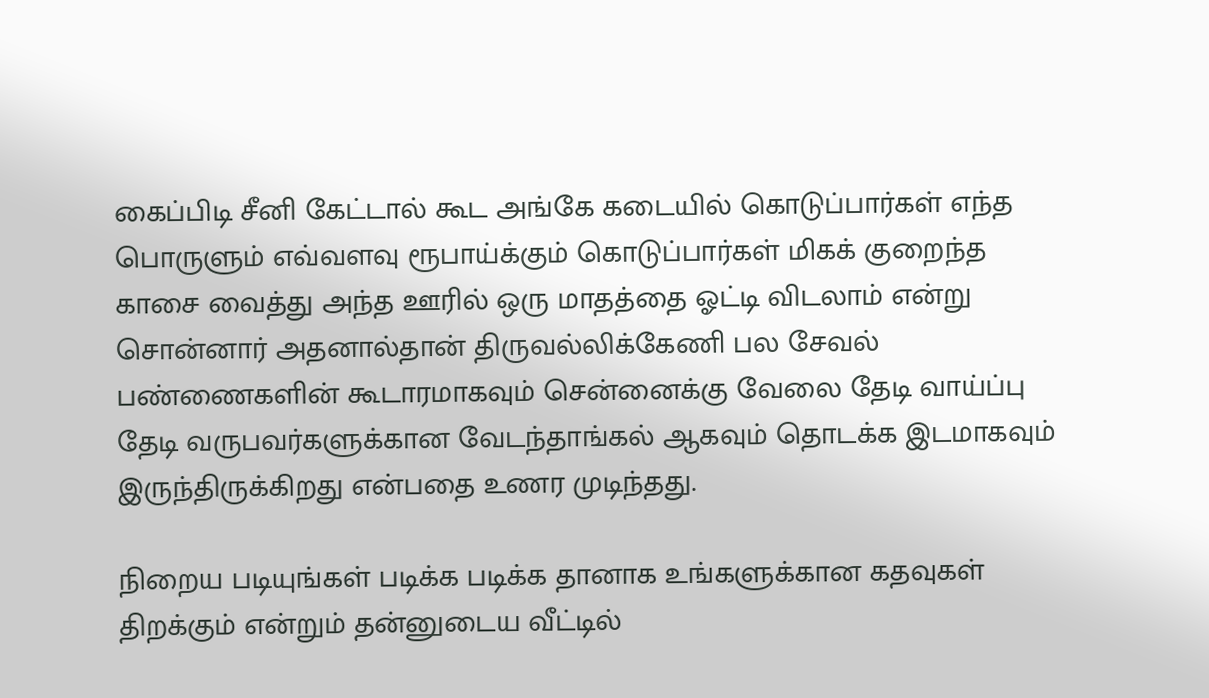கைப்பிடி சீனி கேட்டால் கூட அங்கே கடையில் கொடுப்பார்கள் எந்த பொருளும் எவ்வளவு ரூபாய்க்கும் கொடுப்பார்கள் மிகக் குறைந்த காசை வைத்து அந்த ஊரில் ஒரு மாதத்தை ஓட்டி விடலாம் என்று சொன்னார் அதனால்தான் திருவல்லிக்கேணி பல சேவல் பண்ணைகளின் கூடாரமாகவும் சென்னைக்கு வேலை தேடி வாய்ப்பு தேடி வருபவர்களுக்கான வேடந்தாங்கல் ஆகவும் தொடக்க இடமாகவும் இருந்திருக்கிறது என்பதை உணர முடிந்தது.

நிறைய படியுங்கள் படிக்க படிக்க தானாக உங்களுக்கான கதவுகள் திறக்கும் என்றும் தன்னுடைய வீட்டில்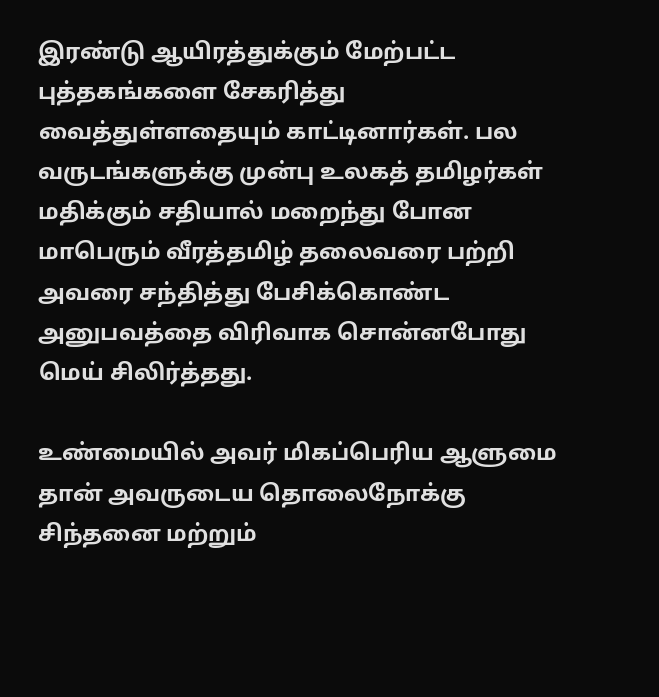இரண்டு ஆயிரத்துக்கும் மேற்பட்ட புத்தகங்களை சேகரித்து வைத்துள்ளதையும் காட்டினார்கள். பல வருடங்களுக்கு முன்பு உலகத் தமிழர்கள் மதிக்கும் சதியால் மறைந்து போன மாபெரும் வீரத்தமிழ் தலைவரை பற்றி அவரை சந்தித்து பேசிக்கொண்ட அனுபவத்தை விரிவாக சொன்னபோது மெய் சிலிர்த்தது.

உண்மையில் அவர் மிகப்பெரிய ஆளுமை தான் அவருடைய தொலைநோக்கு சிந்தனை மற்றும்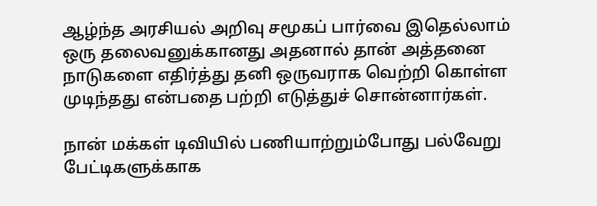ஆழ்ந்த அரசியல் அறிவு சமூகப் பார்வை இதெல்லாம் ஒரு தலைவனுக்கானது அதனால் தான் அத்தனை நாடுகளை எதிர்த்து தனி ஒருவராக வெற்றி கொள்ள முடிந்தது என்பதை பற்றி எடுத்துச் சொன்னார்கள்.

நான் மக்கள் டிவியில் பணியாற்றும்போது பல்வேறு பேட்டிகளுக்காக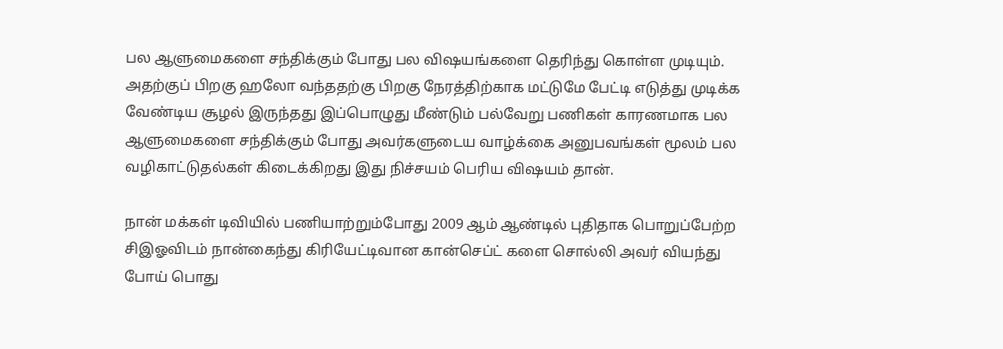பல ஆளுமைகளை சந்திக்கும் போது பல விஷயங்களை தெரிந்து கொள்ள முடியும். அதற்குப் பிறகு ஹலோ வந்ததற்கு பிறகு நேரத்திற்காக மட்டுமே பேட்டி எடுத்து முடிக்க வேண்டிய சூழல் இருந்தது இப்பொழுது மீண்டும் பல்வேறு பணிகள் காரணமாக பல ஆளுமைகளை சந்திக்கும் போது அவர்களுடைய வாழ்க்கை அனுபவங்கள் மூலம் பல வழிகாட்டுதல்கள் கிடைக்கிறது இது நிச்சயம் பெரிய விஷயம் தான்.

நான் மக்கள் டிவியில் பணியாற்றும்போது 2009 ஆம் ஆண்டில் புதிதாக பொறுப்பேற்ற சிஇஓவிடம் நான்கைந்து கிரியேட்டிவான கான்செப்ட் களை சொல்லி அவர் வியந்து போய் பொது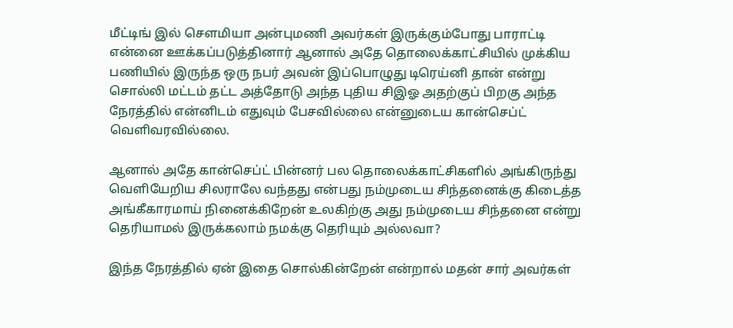மீட்டிங் இல் சௌமியா அன்புமணி அவர்கள் இருக்கும்போது பாராட்டி என்னை ஊக்கப்படுத்தினார் ஆனால் அதே தொலைக்காட்சியில் முக்கிய பணியில் இருந்த ஒரு நபர் அவன் இப்பொழுது டிரெய்னி தான் என்று சொல்லி மட்டம் தட்ட அத்தோடு அந்த புதிய சிஇஓ அதற்குப் பிறகு அந்த நேரத்தில் என்னிடம் எதுவும் பேசவில்லை என்னுடைய கான்செப்ட் வெளிவரவில்லை.

ஆனால் அதே கான்செப்ட் பின்னர் பல தொலைக்காட்சிகளில் அங்கிருந்து வெளியேறிய சிலராலே வந்தது என்பது நம்முடைய சிந்தனைக்கு கிடைத்த அங்கீகாரமாய் நினைக்கிறேன் உலகிற்கு அது நம்முடைய சிந்தனை என்று தெரியாமல் இருக்கலாம் நமக்கு தெரியும் அல்லவா?

இந்த நேரத்தில் ஏன் இதை சொல்கின்றேன் என்றால் மதன் சார் அவர்கள்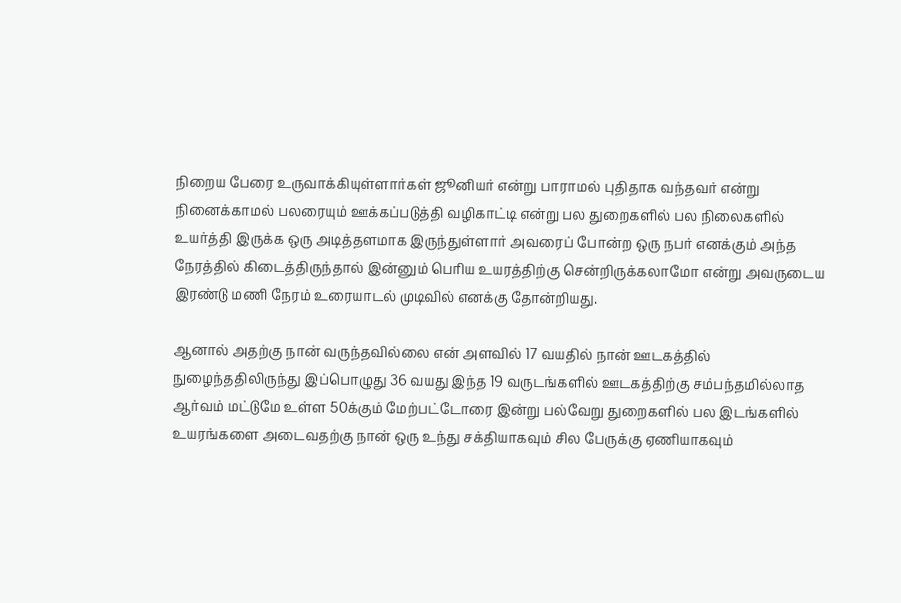நிறைய பேரை உருவாக்கியுள்ளார்கள் ஜூனியர் என்று பாராமல் புதிதாக வந்தவர் என்று நினைக்காமல் பலரையும் ஊக்கப்படுத்தி வழிகாட்டி என்று பல துறைகளில் பல நிலைகளில் உயர்த்தி இருக்க ஒரு அடித்தளமாக இருந்துள்ளார் அவரைப் போன்ற ஒரு நபர் எனக்கும் அந்த நேரத்தில் கிடைத்திருந்தால் இன்னும் பெரிய உயரத்திற்கு சென்றிருக்கலாமோ என்று அவருடைய இரண்டு மணி நேரம் உரையாடல் முடிவில் எனக்கு தோன்றியது.

ஆனால் அதற்கு நான் வருந்தவில்லை என் அளவில் 17 வயதில் நான் ஊடகத்தில் நுழைந்ததிலிருந்து இப்பொழுது 36 வயது இந்த 19 வருடங்களில் ஊடகத்திற்கு சம்பந்தமில்லாத ஆர்வம் மட்டுமே உள்ள 50க்கும் மேற்பட்டோரை இன்று பல்வேறு துறைகளில் பல இடங்களில் உயரங்களை அடைவதற்கு நான் ஒரு உந்து சக்தியாகவும் சில பேருக்கு ஏணியாகவும்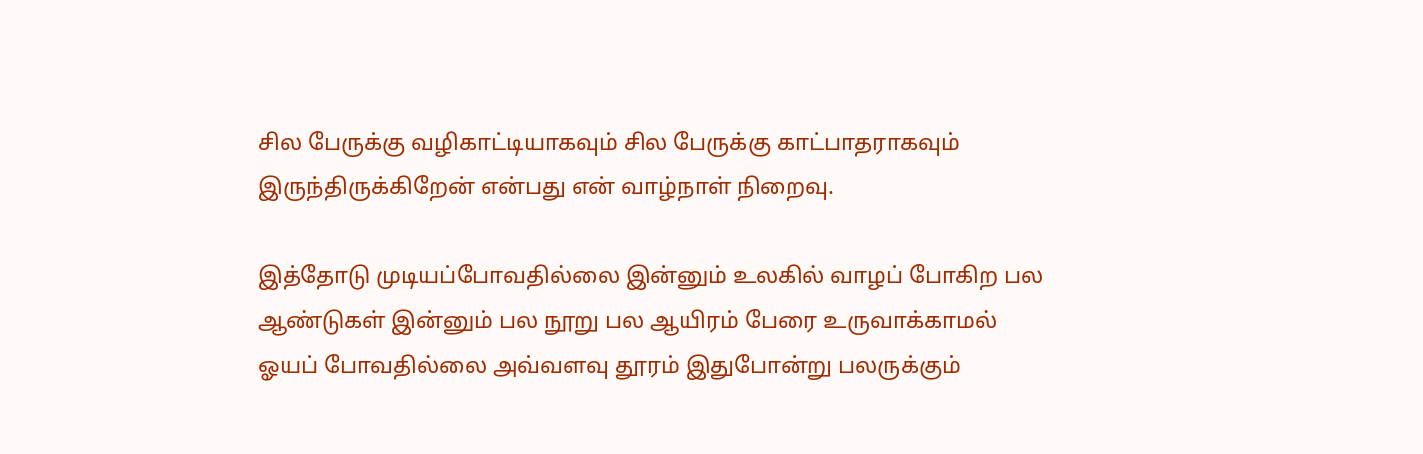சில பேருக்கு வழிகாட்டியாகவும் சில பேருக்கு காட்பாதராகவும் இருந்திருக்கிறேன் என்பது என் வாழ்நாள் நிறைவு.

இத்தோடு முடியப்போவதில்லை இன்னும் உலகில் வாழப் போகிற பல ஆண்டுகள் இன்னும் பல நூறு பல ஆயிரம் பேரை உருவாக்காமல் ஓயப் போவதில்லை அவ்வளவு தூரம் இதுபோன்று பலருக்கும்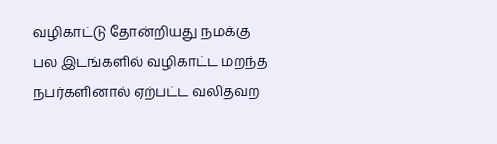வழிகாட்டு தோன்றியது நமக்கு பல இடங்களில் வழிகாட்ட மறந்த நபர்களினால் ஏற்பட்ட வலிதவற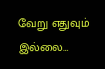வேறு எதுவும் இல்லை…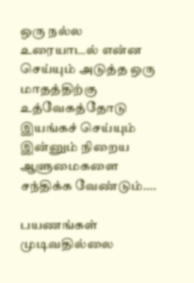ஒரு நல்ல உரையாடல் என்ன செய்யும் அடுத்த ஒரு மாதத்திற்கு உத்வேகத்தோடு இயங்கச் செய்யும் இன்னும் நிறைய ஆளுமைகளை சந்திக்க வேண்டும்….

பயணங்கள் முடிவதில்லை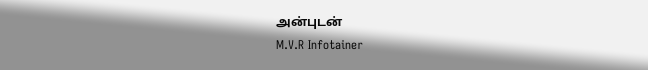அன்புடன்
M.V.R Infotainer